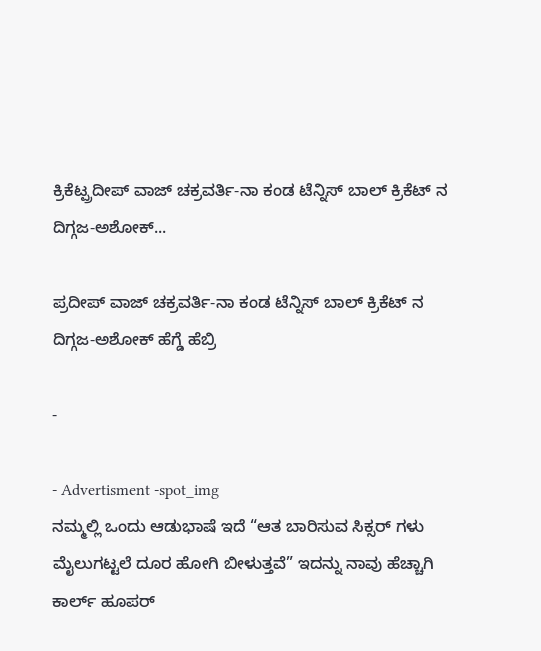ಕ್ರಿಕೆಟ್ಪ್ರದೀಪ್ ವಾಜ್ ಚಕ್ರವರ್ತಿ-ನಾ ಕಂಡ ಟೆನ್ನಿಸ್ ಬಾಲ್ ಕ್ರಿಕೆಟ್ ನ ದಿಗ್ಗಜ-ಅಶೋಕ್...

ಪ್ರದೀಪ್ ವಾಜ್ ಚಕ್ರವರ್ತಿ-ನಾ ಕಂಡ ಟೆನ್ನಿಸ್ ಬಾಲ್ ಕ್ರಿಕೆಟ್ ನ ದಿಗ್ಗಜ-ಅಶೋಕ್ ಹೆಗ್ಡೆ ಹೆಬ್ರಿ

-

- Advertisment -spot_img
ನಮ್ಮಲ್ಲಿ ಒಂದು ಆಡುಭಾಷೆ ಇದೆ “ಆತ ಬಾರಿಸುವ ಸಿಕ್ಸರ್ ಗಳು ಮೈಲುಗಟ್ಟಲೆ ದೂರ ಹೋಗಿ ಬೀಳುತ್ತವೆ” ಇದನ್ನು ನಾವು ಹೆಚ್ಚಾಗಿ ಕಾರ್ಲ್ ಹೂಪರ್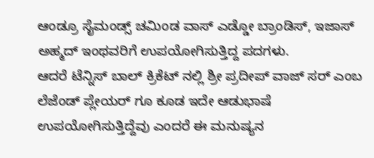ಆಂಡ್ರೂ ಸೈಮಂಡ್ಸ್ ಚಮಿಂಡ ವಾಸ್ ಎಡ್ಡೋ ಬ್ರಾಂಡಿಸ್, ಇಜಾಸ್ ಅಹ್ಮದ್ ಇಂಥವರಿಗೆ ಉಪಯೋಗಿಸುತ್ತಿದ್ದ ಪದಗಳು.
ಆದರೆ ಟೆನ್ನಿಸ್ ಬಾಲ್ ಕ್ರಿಕೆಟ್ ನಲ್ಲಿ ಶ್ರೀ ಪ್ರದೀಪ್ ವಾಜ್ ಸರ್ ಎಂಬ ಲೆಜೆಂಡ್ ಪ್ಲೇಯರ್ ಗೂ ಕೂಡ ಇದೇ ಆಡುಭಾಷೆ ಉಪಯೋಗಿಸುತ್ತಿದ್ದೆವು ಎಂದರೆ ಈ ಮನುಷ್ಯನ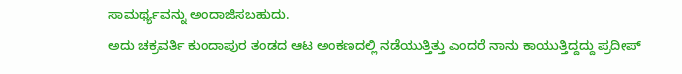ಸಾಮರ್ಥ್ಯವನ್ನು ಅಂದಾಜಿಸಬಹುದು.
ಅದು ಚಕ್ರವರ್ತಿ ಕುಂದಾಪುರ ತಂಡದ ಆಟ ಅಂಕಣದಲ್ಲಿ ನಡೆಯುತ್ತಿತ್ತು ಎಂದರೆ ನಾನು ಕಾಯುತ್ತಿದ್ದದ್ದು ಪ್ರದೀಪ್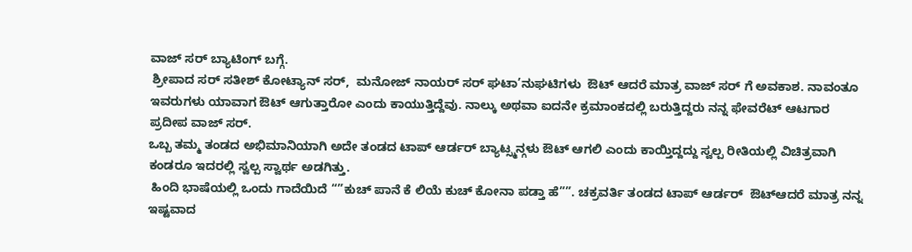ವಾಜ್ ಸರ್ ಬ್ಯಾಟಿಂಗ್ ಬಗ್ಗೆ.
 ಶ್ರೀಪಾದ ಸರ್ ಸತೀಶ್ ಕೋಟ್ಯಾನ್ ಸರ್,  ಮನೋಜ್ ನಾಯರ್ ಸರ್ ಘಟಾ’ನುಘಟಿಗಳು  ಔಟ್ ಆದರೆ ಮಾತ್ರ ವಾಜ್ ಸರ್ ಗೆ ಅವಕಾಶ. ನಾವಂತೂ  ಇವರುಗಳು ಯಾವಾಗ ಔಟ್ ಆಗುತ್ತಾರೋ ಎಂದು ಕಾಯುತ್ತಿದ್ದೆವು. ನಾಲ್ಕು ಅಥವಾ ಐದನೇ ಕ್ರಮಾಂಕದಲ್ಲಿ ಬರುತ್ತಿದ್ದರು ನನ್ನ ಫೇವರೆಟ್ ಆಟಗಾರ ಪ್ರದೀಪ ವಾಜ್ ಸರ್.
ಒಬ್ಬ ತಮ್ಮ ತಂಡದ ಅಭಿಮಾನಿಯಾಗಿ ಅದೇ ತಂಡದ ಟಾಪ್ ಆರ್ಡರ್ ಬ್ಯಾಟ್ಸ್ಮನ್ಗಳು ಔಟ್ ಆಗಲಿ ಎಂದು ಕಾಯ್ತಿದ್ದದ್ದು ಸ್ವಲ್ಪ ರೀತಿಯಲ್ಲಿ ವಿಚಿತ್ರವಾಗಿ ಕಂಡರೂ ಇದರಲ್ಲಿ ಸ್ವಲ್ಪ ಸ್ವಾರ್ಥ ಅಡಗಿತ್ತು.
 ಹಿಂದಿ ಭಾಷೆಯಲ್ಲಿ ಒಂದು ಗಾದೆಯಿದೆ “”ಕುಚ್ ಪಾನೆ ಕೆ ಲಿಯೆ ಕುಚ್ ಕೋನಾ ಪಡ್ತಾ ಹೆ””. ಚಕ್ರವರ್ತಿ ತಂಡದ ಟಾಪ್ ಆರ್ಡರ್  ಔಟ್ಆದರೆ ಮಾತ್ರ ನನ್ನ ಇಷ್ಟವಾದ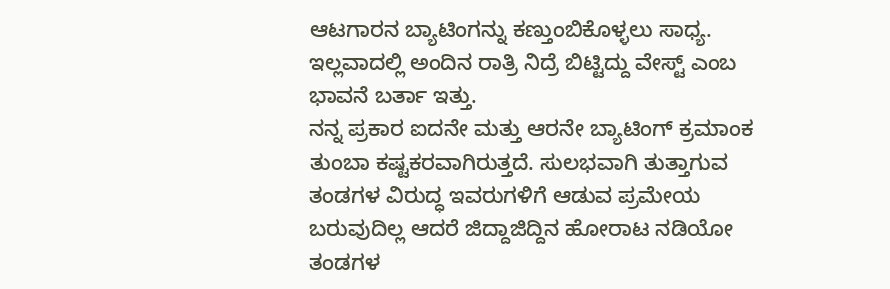ಆಟಗಾರನ ಬ್ಯಾಟಿಂಗನ್ನು ಕಣ್ತುಂಬಿಕೊಳ್ಳಲು ಸಾಧ್ಯ. ಇಲ್ಲವಾದಲ್ಲಿ ಅಂದಿನ ರಾತ್ರಿ ನಿದ್ರೆ ಬಿಟ್ಟಿದ್ದು ವೇಸ್ಟ್ ಎಂಬ ಭಾವನೆ ಬರ್ತಾ ಇತ್ತು.
ನನ್ನ ಪ್ರಕಾರ ಐದನೇ ಮತ್ತು ಆರನೇ ಬ್ಯಾಟಿಂಗ್ ಕ್ರಮಾಂಕ ತುಂಬಾ ಕಷ್ಟಕರವಾಗಿರುತ್ತದೆ. ಸುಲಭವಾಗಿ ತುತ್ತಾಗುವ ತಂಡಗಳ ವಿರುದ್ಧ ಇವರುಗಳಿಗೆ ಆಡುವ ಪ್ರಮೇಯ ಬರುವುದಿಲ್ಲ ಆದರೆ ಜಿದ್ದಾಜಿದ್ದಿನ ಹೋರಾಟ ನಡಿಯೋ ತಂಡಗಳ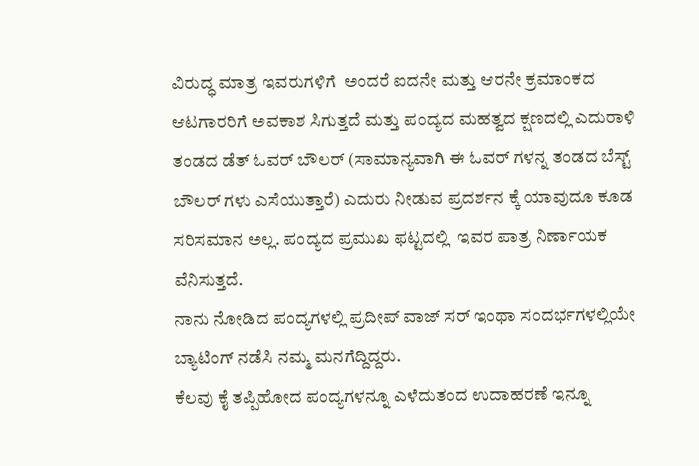ವಿರುದ್ಧ ಮಾತ್ರ ಇವರುಗಳಿಗೆ  ಅಂದರೆ ಐದನೇ ಮತ್ತು ಆರನೇ ಕ್ರಮಾಂಕದ ಆಟಗಾರರಿಗೆ ಅವಕಾಶ ಸಿಗುತ್ತದೆ ಮತ್ತು ಪಂದ್ಯದ ಮಹತ್ವದ ಕ್ಷಣದಲ್ಲಿ ಎದುರಾಳಿ ತಂಡದ ಡೆತ್ ಓವರ್ ಬೌಲರ್ (ಸಾಮಾನ್ಯವಾಗಿ ಈ ಓವರ್ ಗಳನ್ನ ತಂಡದ ಬೆಸ್ಟ್ ಬೌಲರ್ ಗಳು ಎಸೆಯುತ್ತಾರೆ) ಎದುರು ನೀಡುವ ಪ್ರದರ್ಶನ ಕ್ಕೆ ಯಾವುದೂ ಕೂಡ ಸರಿಸಮಾನ ಅಲ್ಲ. ಪಂದ್ಯದ ಪ್ರಮುಖ ಫಟ್ಟದಲ್ಲಿ  ಇವರ ಪಾತ್ರ ನಿರ್ಣಾಯಕ ವೆನಿಸುತ್ತದೆ.
ನಾನು ನೋಡಿದ ಪಂದ್ಯಗಳಲ್ಲಿ ಪ್ರದೀಪ್ ವಾಜ್ ಸರ್ ಇಂಥಾ ಸಂದರ್ಭಗಳಲ್ಲಿಯೇ ಬ್ಯಾಟಿಂಗ್ ನಡೆಸಿ ನಮ್ಮ ಮನಗೆದ್ದಿದ್ದರು.
ಕೆಲವು ಕೈ ತಪ್ಪಿಹೋದ ಪಂದ್ಯಗಳನ್ನೂ ಎಳೆದುತಂದ ಉದಾಹರಣೆ ಇನ್ನೂ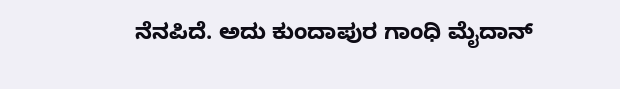ನೆನಪಿದೆ. ಅದು ಕುಂದಾಪುರ ಗಾಂಧಿ ಮೈದಾನ್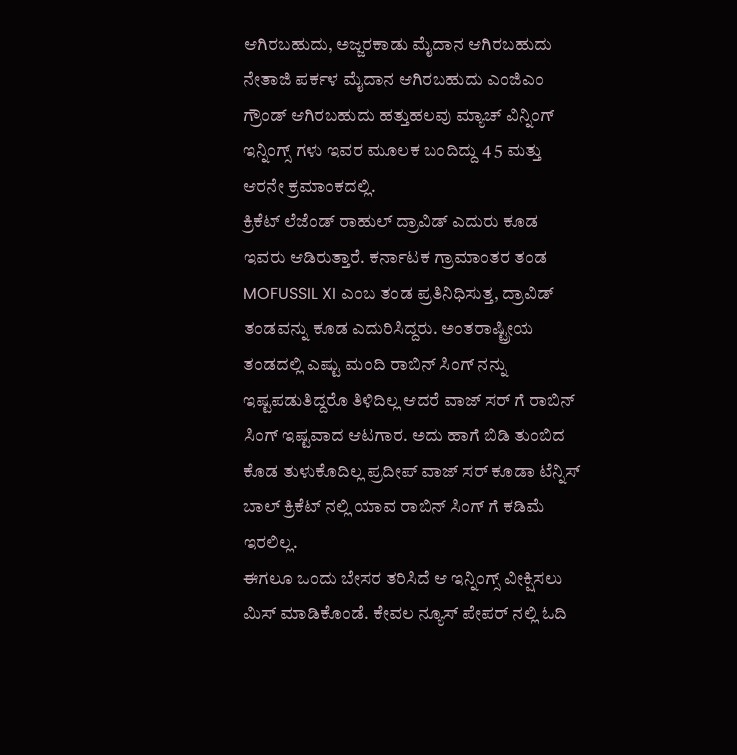ಆಗಿರಬಹುದು, ಅಜ್ಜರಕಾಡು ಮೈದಾನ ಆಗಿರಬಹುದು ನೇತಾಜಿ ಪರ್ಕಳ ಮೈದಾನ ಆಗಿರಬಹುದು ಎಂಜಿಎಂ ಗ್ರೌಂಡ್ ಆಗಿರಬಹುದು ಹತ್ತುಹಲವು ಮ್ಯಾಚ್ ವಿನ್ನಿಂಗ್ ಇನ್ನಿಂಗ್ಸ್ ಗಳು ಇವರ ಮೂಲಕ ಬಂದಿದ್ದು 4 5 ಮತ್ತು ಆರನೇ ಕ್ರಮಾಂಕದಲ್ಲಿ.
ಕ್ರಿಕೆಟ್ ಲೆಜೆಂಡ್ ರಾಹುಲ್ ದ್ರಾವಿಡ್ ಎದುರು ಕೂಡ ಇವರು ಆಡಿರುತ್ತಾರೆ. ಕರ್ನಾಟಕ ಗ್ರಾಮಾಂತರ ತಂಡ MOFUSSIL XI ಎಂಬ ತಂಡ ಪ್ರತಿನಿಧಿಸುತ್ತ, ದ್ರಾವಿಡ್ ತಂಡವನ್ನು ಕೂಡ ಎದುರಿಸಿದ್ದರು. ಅಂತರಾಷ್ಟ್ರೀಯ ತಂಡದಲ್ಲಿ ಎಷ್ಟು ಮಂದಿ ರಾಬಿನ್ ಸಿಂಗ್ ನನ್ನು ಇಷ್ಟಪಡುತಿದ್ದರೊ ತಿಳಿದಿಲ್ಲ ಆದರೆ ವಾಜ್ ಸರ್ ಗೆ ರಾಬಿನ್ ಸಿಂಗ್ ಇಷ್ಟವಾದ ಆಟಗಾರ. ಅದು ಹಾಗೆ ಬಿಡಿ ತುಂಬಿದ ಕೊಡ ತುಳುಕೊದಿಲ್ಲ ಪ್ರದೀಪ್ ವಾಜ್ ಸರ್ ಕೂಡಾ ಟೆನ್ನಿಸ್ ಬಾಲ್ ಕ್ರಿಕೆಟ್ ನಲ್ಲಿ ಯಾವ ರಾಬಿನ್ ಸಿಂಗ್ ಗೆ ಕಡಿಮೆ ಇರಲಿಲ್ಲ.
ಈಗಲೂ ಒಂದು ಬೇಸರ ತರಿಸಿದೆ ಆ ಇನ್ನಿಂಗ್ಸ್ ವೀಕ್ಷಿಸಲು ಮಿಸ್ ಮಾಡಿಕೊಂಡೆ. ಕೇವಲ ನ್ಯೂಸ್ ಪೇಪರ್ ನಲ್ಲಿ ಓದಿ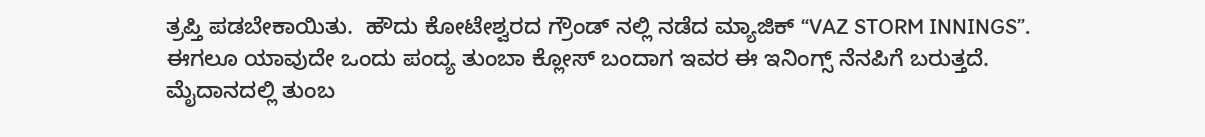ತ್ರಪ್ತಿ ಪಡಬೇಕಾಯಿತು.  ಹೌದು ಕೋಟೇಶ್ವರದ ಗ್ರೌಂಡ್ ನಲ್ಲಿ ನಡೆದ ಮ್ಯಾಜಿಕ್ “VAZ STORM INNINGS”. ಈಗಲೂ ಯಾವುದೇ ಒಂದು ಪಂದ್ಯ ತುಂಬಾ ಕ್ಲೋಸ್ ಬಂದಾಗ ಇವರ ಈ ಇನಿಂಗ್ಸ್ ನೆನಪಿಗೆ ಬರುತ್ತದೆ.
ಮೈದಾನದಲ್ಲಿ ತುಂಬ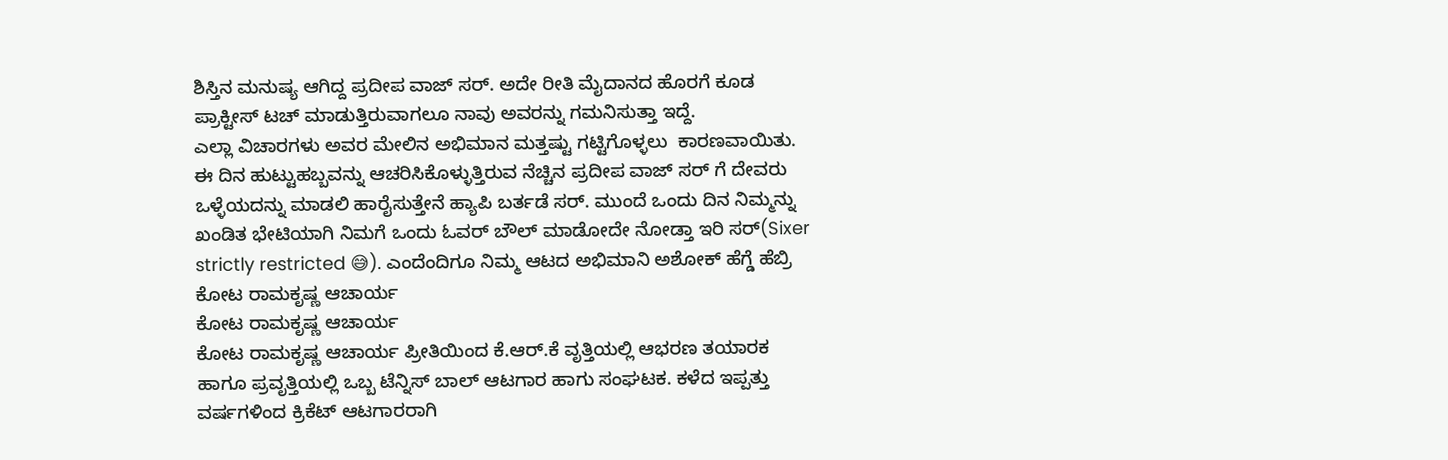ಶಿಸ್ತಿನ ಮನುಷ್ಯ ಆಗಿದ್ದ ಪ್ರದೀಪ ವಾಜ್ ಸರ್. ಅದೇ ರೀತಿ ಮೈದಾನದ ಹೊರಗೆ ಕೂಡ ಪ್ರಾಕ್ಟೀಸ್ ಟಚ್ ಮಾಡುತ್ತಿರುವಾಗಲೂ ನಾವು ಅವರನ್ನು ಗಮನಿಸುತ್ತಾ ಇದ್ದೆ.
ಎಲ್ಲಾ ವಿಚಾರಗಳು ಅವರ ಮೇಲಿನ ಅಭಿಮಾನ ಮತ್ತಷ್ಟು ಗಟ್ಟಿಗೊಳ್ಳಲು  ಕಾರಣವಾಯಿತು.
ಈ ದಿನ ಹುಟ್ಟುಹಬ್ಬವನ್ನು ಆಚರಿಸಿಕೊಳ್ಳುತ್ತಿರುವ ನೆಚ್ಚಿನ ಪ್ರದೀಪ ವಾಜ್ ಸರ್ ಗೆ ದೇವರು ಒಳ್ಳೆಯದನ್ನು ಮಾಡಲಿ ಹಾರೈಸುತ್ತೇನೆ ಹ್ಯಾಪಿ ಬರ್ತಡೆ ಸರ್. ಮುಂದೆ ಒಂದು ದಿನ ನಿಮ್ಮನ್ನು ಖಂಡಿತ ಭೇಟಿಯಾಗಿ ನಿಮಗೆ ಒಂದು ಓವರ್ ಬೌಲ್ ಮಾಡೋದೇ ನೋಡ್ತಾ ಇರಿ ಸರ್(Sixer strictly restricted 😅). ಎಂದೆಂದಿಗೂ ನಿಮ್ಮ ಆಟದ ಅಭಿಮಾನಿ ಅಶೋಕ್ ಹೆಗ್ಡೆ ಹೆಬ್ರಿ
ಕೋಟ ರಾಮಕೃಷ್ಣ ಆಚಾರ್ಯ
ಕೋಟ ರಾಮಕೃಷ್ಣ ಆಚಾರ್ಯ
ಕೋಟ ರಾಮಕೃಷ್ಣ ಆಚಾರ್ಯ ಪ್ರೀತಿಯಿಂದ ಕೆ.ಆರ್.ಕೆ ವೃತ್ತಿಯಲ್ಲಿ ಆಭರಣ ತಯಾರಕ ಹಾಗೂ ಪ್ರವೃತ್ತಿಯಲ್ಲಿ ಒಬ್ಬ ಟೆನ್ನಿಸ್ ಬಾಲ್ ಆಟಗಾರ ಹಾಗು ಸಂಘಟಕ. ಕಳೆದ ಇಪ್ಪತ್ತು ವರ್ಷಗಳಿಂದ ಕ್ರಿಕೆಟ್ ಆಟಗಾರರಾಗಿ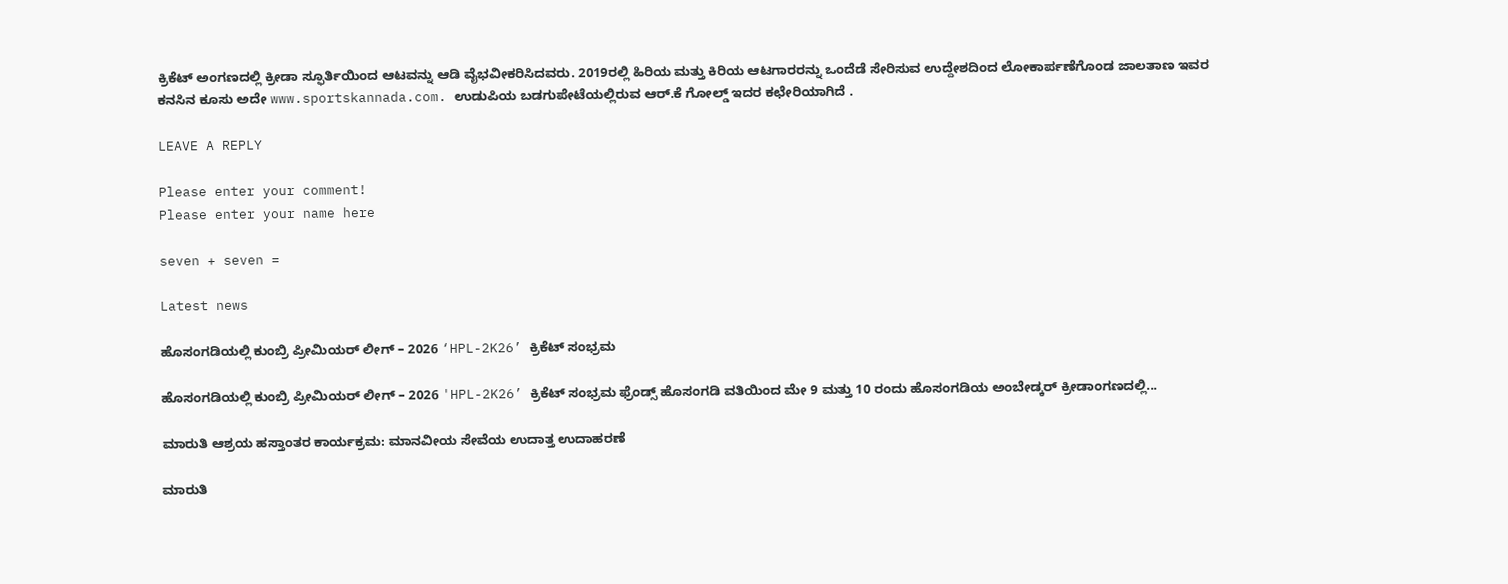ಕ್ರಿಕೆಟ್ ಅಂಗಣದಲ್ಲಿ ಕ್ರೀಡಾ ಸ್ಫೂರ್ತಿಯಿಂದ ಆಟವನ್ನು ಆಡಿ ವೈಭವೀಕರಿಸಿದವರು. 2019ರಲ್ಲಿ ಹಿರಿಯ ಮತ್ತು ಕಿರಿಯ ಆಟಗಾರರನ್ನು ಒಂದೆಡೆ ಸೇರಿಸುವ ಉದ್ದೇಶದಿಂದ ಲೋಕಾರ್ಪಣೆಗೊಂಡ ಜಾಲತಾಣ ಇವರ ಕನಸಿನ ಕೂಸು ಅದೇ www.sportskannada.com. ಉಡುಪಿಯ ಬಡಗುಪೇಟೆಯಲ್ಲಿರುವ ಆರ್.ಕೆ ಗೋಲ್ಡ್ ಇದರ ಕಛೇರಿಯಾಗಿದೆ .

LEAVE A REPLY

Please enter your comment!
Please enter your name here

seven + seven =

Latest news

ಹೊಸಂಗಡಿಯಲ್ಲಿ ಕುಂಬ್ರಿ ಪ್ರೀಮಿಯರ್ ಲೀಗ್ – 2026 ‘HPL-2K26’ ಕ್ರಿಕೆಟ್ ಸಂಭ್ರಮ

ಹೊಸಂಗಡಿಯಲ್ಲಿ ಕುಂಬ್ರಿ ಪ್ರೀಮಿಯರ್ ಲೀಗ್ – 2026 'HPL-2K26’ ಕ್ರಿಕೆಟ್ ಸಂಭ್ರಮ ಫ್ರೆಂಡ್ಸ್ ಹೊಸಂಗಡಿ ವತಿಯಿಂದ ಮೇ 9 ಮತ್ತು 10 ರಂದು ಹೊಸಂಗಡಿಯ ಅಂಬೇಡ್ಕರ್ ಕ್ರೀಡಾಂಗಣದಲ್ಲಿ...

ಮಾರುತಿ ಆಶ್ರಯ ಹಸ್ತಾಂತರ ಕಾರ್ಯಕ್ರಮ: ಮಾನವೀಯ ಸೇವೆಯ ಉದಾತ್ತ ಉದಾಹರಣೆ

ಮಾರುತಿ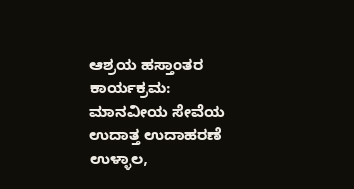ಆಶ್ರಯ ಹಸ್ತಾಂತರ ಕಾರ್ಯಕ್ರಮ: ಮಾನವೀಯ ಸೇವೆಯ ಉದಾತ್ತ ಉದಾಹರಣೆ ಉಳ್ಳಾಲ,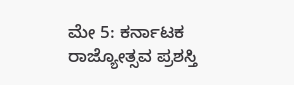ಮೇ 5: ಕರ್ನಾಟಕ ರಾಜ್ಯೋತ್ಸವ ಪ್ರಶಸ್ತಿ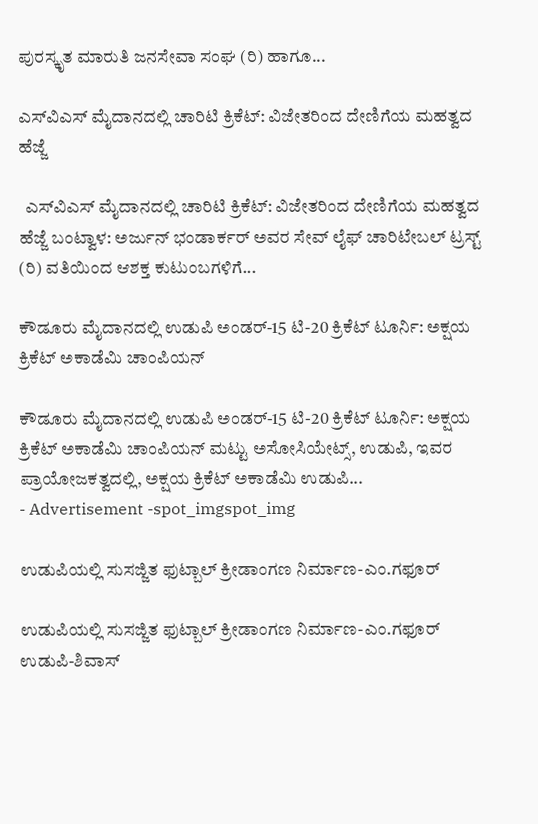ಪುರಸ್ಕೃತ ಮಾರುತಿ ಜನಸೇವಾ ಸಂಘ (ರಿ) ಹಾಗೂ...

ಎಸ್‌ವಿಎಸ್ ಮೈದಾನದಲ್ಲಿ ಚಾರಿಟಿ ಕ್ರಿಕೆಟ್: ವಿಜೇತರಿಂದ ದೇಣಿಗೆಯ ಮಹತ್ವದ ಹೆಜ್ಜೆ

  ಎಸ್‌ವಿಎಸ್ ಮೈದಾನದಲ್ಲಿ ಚಾರಿಟಿ ಕ್ರಿಕೆಟ್: ವಿಜೇತರಿಂದ ದೇಣಿಗೆಯ ಮಹತ್ವದ ಹೆಜ್ಜೆ ಬಂಟ್ವಾಳ: ಅರ್ಜುನ್ ಭಂಡಾರ್ಕರ್ ಅವರ ಸೇವ್ ಲೈಫ್ ಚಾರಿಟೇಬಲ್ ಟ್ರಸ್ಟ್ (ರಿ) ವತಿಯಿಂದ ಆಶಕ್ತ ಕುಟುಂಬಗಳಿಗೆ...

ಕೌಡೂರು ಮೈದಾನದಲ್ಲಿ ಉಡುಪಿ ಅಂಡರ್-15 ಟಿ-20 ಕ್ರಿಕೆಟ್ ಟೂರ್ನಿ: ಅಕ್ಷಯ ಕ್ರಿಕೆಟ್ ಅಕಾಡೆಮಿ ಚಾಂಪಿಯನ್

ಕೌಡೂರು ಮೈದಾನದಲ್ಲಿ ಉಡುಪಿ ಅಂಡರ್-15 ಟಿ-20 ಕ್ರಿಕೆಟ್ ಟೂರ್ನಿ: ಅಕ್ಷಯ ಕ್ರಿಕೆಟ್ ಅಕಾಡೆಮಿ ಚಾಂಪಿಯನ್ ಮಟ್ಟು ಅಸೋಸಿಯೇಟ್ಸ್, ಉಡುಪಿ, ಇವರ ಪ್ರಾಯೋಜಕತ್ವದಲ್ಲಿ, ಅಕ್ಷಯ ಕ್ರಿಕೆಟ್ ಅಕಾಡೆಮಿ ಉಡುಪಿ...
- Advertisement -spot_imgspot_img

ಉಡುಪಿಯಲ್ಲಿ ಸುಸಜ್ಜಿತ ಫುಟ್ಬಾಲ್ ಕ್ರೀಡಾಂಗಣ ನಿರ್ಮಾಣ-ಎಂ.ಗಫೂರ್

ಉಡುಪಿಯಲ್ಲಿ ಸುಸಜ್ಜಿತ ಫುಟ್ಬಾಲ್ ಕ್ರೀಡಾಂಗಣ ನಿರ್ಮಾಣ-ಎಂ.ಗಫೂರ್ ಉಡುಪಿ-ಶಿವಾಸ್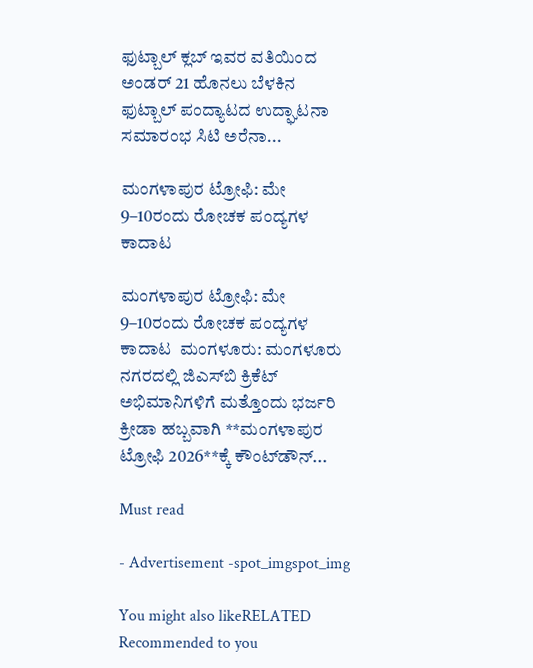ಫುಟ್ಬಾಲ್ ಕ್ಲಬ್ ಇವರ ವತಿಯಿಂದ ಅಂಡರ್ 21 ಹೊನಲು ಬೆಳಕಿನ ಫುಟ್ಬಾಲ್ ಪಂದ್ಯಾಟದ ಉದ್ಘಾಟನಾ ಸಮಾರಂಭ ಸಿಟಿ ಅರೆನಾ...

ಮಂಗಳಾಪುರ ಟ್ರೋಫಿ: ಮೇ 9–10ರಂದು ರೋಚಕ ಪಂದ್ಯಗಳ ಕಾದಾಟ

ಮಂಗಳಾಪುರ ಟ್ರೋಫಿ: ಮೇ 9–10ರಂದು ರೋಚಕ ಪಂದ್ಯಗಳ ಕಾದಾಟ  ಮಂಗಳೂರು: ಮಂಗಳೂರು ನಗರದಲ್ಲಿ ಜಿಎಸ್‌ಬಿ ಕ್ರಿಕೆಟ್ ಅಭಿಮಾನಿಗಳಿಗೆ ಮತ್ತೊಂದು ಭರ್ಜರಿ ಕ್ರೀಡಾ ಹಬ್ಬವಾಗಿ **ಮಂಗಳಾಪುರ ಟ್ರೋಫಿ 2026**ಕ್ಕೆ ಕೌಂಟ್‌ಡೌನ್...

Must read

- Advertisement -spot_imgspot_img

You might also likeRELATED
Recommended to you